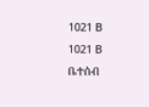1021 B
1021 B
ቤተሰብ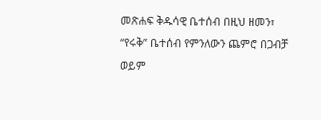መጽሐፍ ቅዱሳዊ ቤተሰብ በዚህ ዘመን፣ “የሩቅ” ቤተሰብ የምንለውን ጨምሮ በጋብቻ ወይም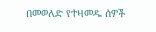በመወለድ የተዛመዱ ሰዎች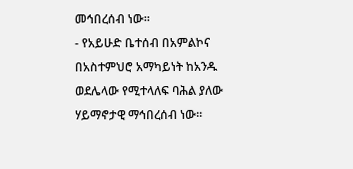መኅበረሰብ ነው።
- የአይሁድ ቤተሰብ በአምልኮና በአስተምህሮ አማካይነት ከአንዱ ወደሌላው የሚተላለፍ ባሕል ያለው ሃይማኖታዊ ማኅበረሰብ ነው።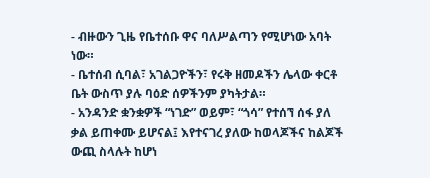- ብዙውን ጊዜ የቤተሰቡ ዋና ባለሥልጣን የሚሆነው አባት ነው።
- ቤተሰብ ሲባል፣ አገልጋዮችን፣ የሩቅ ዘመዶችን ሌላው ቀርቶ ቤት ውስጥ ያሉ ባዕድ ሰዎችንም ያካትታል።
- አንዳንድ ቋንቋዎች “ነገድ” ወይም፣ “ጎሳ” የተሰኘ ሰፋ ያለ ቃል ይጠቀሙ ይሆናል፤ እየተናገረ ያለው ከወላጆችና ከልጆች ውጪ ስላሉት ከሆነ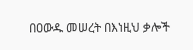በዐውዱ መሠረት በእነዚህ ቃሎች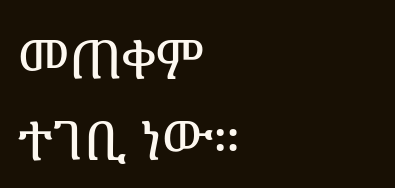መጠቀም ተገቢ ነው።